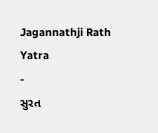Jagannathji Rath Yatra
-
સુરત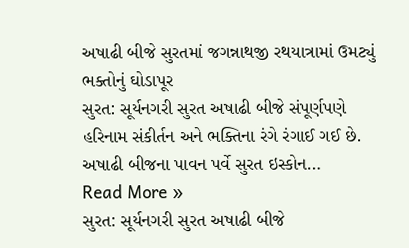અષાઢી બીજે સુરતમાં જગન્નાથજી રથયાત્રામાં ઉમટ્યું ભક્તોનું ઘોડાપૂર
સુરત: સૂર્યનગરી સુરત અષાઢી બીજે સંપૂર્ણપણે હરિનામ સંકીર્તન અને ભક્તિના રંગે રંગાઈ ગઈ છે. અષાઢી બીજના પાવન પર્વે સુરત ઇસ્કોન…
Read More »
સુરત: સૂર્યનગરી સુરત અષાઢી બીજે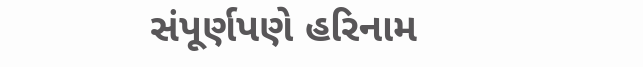સંપૂર્ણપણે હરિનામ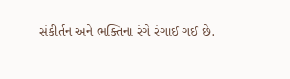સંકીર્તન અને ભક્તિના રંગે રંગાઈ ગઈ છે.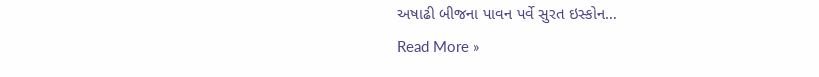અષાઢી બીજના પાવન પર્વે સુરત ઇસ્કોન…
Read More »